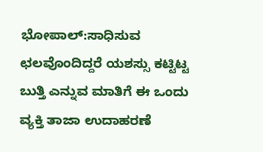ಭೋಪಾಲ್:ಸಾಧಿಸುವ ಛಲವೊಂದಿದ್ದರೆ ಯಶಸ್ಸು ಕಟ್ಟಿಟ್ಟ ಬುತ್ತಿ ಎನ್ನುವ ಮಾತಿಗೆ ಈ ಒಂದು ವ್ಯಕ್ತಿ ತಾಜಾ ಉದಾಹರಣೆ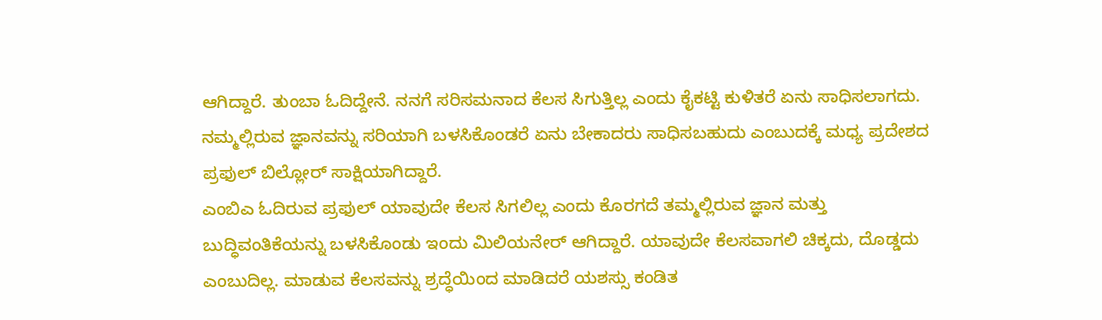ಆಗಿದ್ದಾರೆ. ತುಂಬಾ ಓದಿದ್ದೇನೆ. ನನಗೆ ಸರಿಸಮನಾದ ಕೆಲಸ ಸಿಗುತ್ತಿಲ್ಲ ಎಂದು ಕೈಕಟ್ಟಿ ಕುಳಿತರೆ ಏನು ಸಾಧಿಸಲಾಗದು. ನಮ್ಮಲ್ಲಿರುವ ಜ್ಞಾನವನ್ನು ಸರಿಯಾಗಿ ಬಳಸಿಕೊಂಡರೆ ಏನು ಬೇಕಾದರು ಸಾಧಿಸಬಹುದು ಎಂಬುದಕ್ಕೆ ಮಧ್ಯ ಪ್ರದೇಶದ ಪ್ರಫುಲ್ ಬಿಲ್ಲೋರ್ ಸಾಕ್ಷಿಯಾಗಿದ್ದಾರೆ.
ಎಂಬಿಎ ಓದಿರುವ ಪ್ರಫುಲ್ ಯಾವುದೇ ಕೆಲಸ ಸಿಗಲಿಲ್ಲ ಎಂದು ಕೊರಗದೆ ತಮ್ಮಲ್ಲಿರುವ ಜ್ಞಾನ ಮತ್ತು ಬುದ್ಧಿವಂತಿಕೆಯನ್ನು ಬಳಸಿಕೊಂಡು ಇಂದು ಮಿಲಿಯನೇರ್ ಆಗಿದ್ದಾರೆ. ಯಾವುದೇ ಕೆಲಸವಾಗಲಿ ಚಿಕ್ಕದು, ದೊಡ್ಡದು ಎಂಬುದಿಲ್ಲ. ಮಾಡುವ ಕೆಲಸವನ್ನು ಶ್ರದ್ಧೆಯಿಂದ ಮಾಡಿದರೆ ಯಶಸ್ಸು ಕಂಡಿತ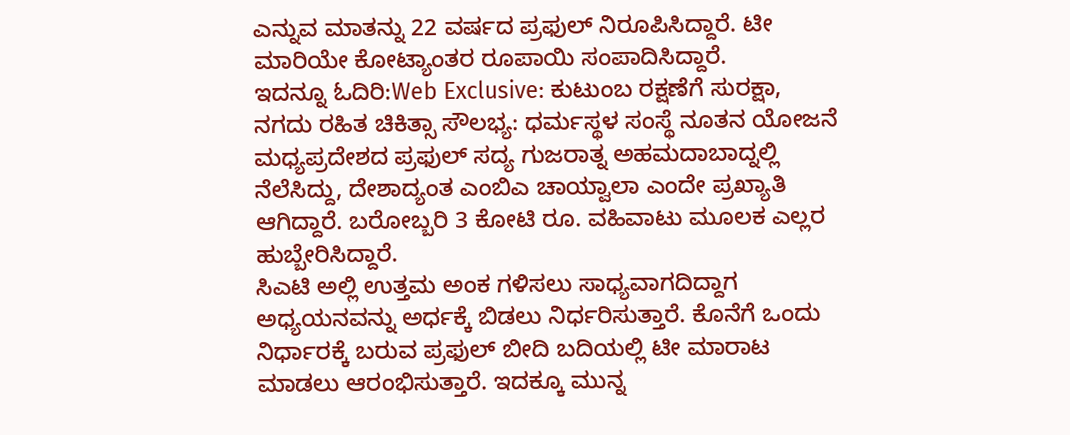ಎನ್ನುವ ಮಾತನ್ನು 22 ವರ್ಷದ ಪ್ರಫುಲ್ ನಿರೂಪಿಸಿದ್ದಾರೆ. ಟೀ ಮಾರಿಯೇ ಕೋಟ್ಯಾಂತರ ರೂಪಾಯಿ ಸಂಪಾದಿಸಿದ್ದಾರೆ.
ಇದನ್ನೂ ಓದಿರಿ:Web Exclusive: ಕುಟುಂಬ ರಕ್ಷಣೆಗೆ ಸುರಕ್ಷಾ, ನಗದು ರಹಿತ ಚಿಕಿತ್ಸಾ ಸೌಲಭ್ಯ: ಧರ್ಮಸ್ಥಳ ಸಂಸ್ಥೆ ನೂತನ ಯೋಜನೆ
ಮಧ್ಯಪ್ರದೇಶದ ಪ್ರಫುಲ್ ಸದ್ಯ ಗುಜರಾತ್ನ ಅಹಮದಾಬಾದ್ನಲ್ಲಿ ನೆಲೆಸಿದ್ದು, ದೇಶಾದ್ಯಂತ ಎಂಬಿಎ ಚಾಯ್ವಾಲಾ ಎಂದೇ ಪ್ರಖ್ಯಾತಿ ಆಗಿದ್ದಾರೆ. ಬರೋಬ್ಬರಿ 3 ಕೋಟಿ ರೂ. ವಹಿವಾಟು ಮೂಲಕ ಎಲ್ಲರ ಹುಬ್ಬೇರಿಸಿದ್ದಾರೆ.
ಸಿಎಟಿ ಅಲ್ಲಿ ಉತ್ತಮ ಅಂಕ ಗಳಿಸಲು ಸಾಧ್ಯವಾಗದಿದ್ದಾಗ ಅಧ್ಯಯನವನ್ನು ಅರ್ಧಕ್ಕೆ ಬಿಡಲು ನಿರ್ಧರಿಸುತ್ತಾರೆ. ಕೊನೆಗೆ ಒಂದು ನಿರ್ಧಾರಕ್ಕೆ ಬರುವ ಪ್ರಫುಲ್ ಬೀದಿ ಬದಿಯಲ್ಲಿ ಟೀ ಮಾರಾಟ ಮಾಡಲು ಆರಂಭಿಸುತ್ತಾರೆ. ಇದಕ್ಕೂ ಮುನ್ನ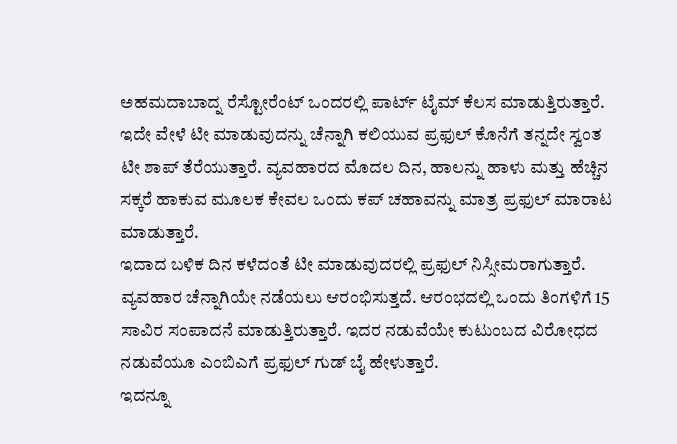ಅಹಮದಾಬಾದ್ನ ರೆಸ್ಟೋರೆಂಟ್ ಒಂದರಲ್ಲಿ ಪಾರ್ಟ್ ಟೈಮ್ ಕೆಲಸ ಮಾಡುತ್ತಿರುತ್ತಾರೆ.
ಇದೇ ವೇಳೆ ಟೀ ಮಾಡುವುದನ್ನು ಚೆನ್ನಾಗಿ ಕಲಿಯುವ ಪ್ರಫುಲ್ ಕೊನೆಗೆ ತನ್ನದೇ ಸ್ವಂತ ಟೀ ಶಾಪ್ ತೆರೆಯುತ್ತಾರೆ. ವ್ಯವಹಾರದ ಮೊದಲ ದಿನ, ಹಾಲನ್ನು ಹಾಳು ಮತ್ತು ಹೆಚ್ಚಿನ ಸಕ್ಕರೆ ಹಾಕುವ ಮೂಲಕ ಕೇವಲ ಒಂದು ಕಪ್ ಚಹಾವನ್ನು ಮಾತ್ರ ಪ್ರಫುಲ್ ಮಾರಾಟ ಮಾಡುತ್ತಾರೆ.
ಇದಾದ ಬಳಿಕ ದಿನ ಕಳೆದಂತೆ ಟೀ ಮಾಡುವುದರಲ್ಲಿ ಪ್ರಫುಲ್ ನಿಸ್ಸೀಮರಾಗುತ್ತಾರೆ. ವ್ಯವಹಾರ ಚೆನ್ನಾಗಿಯೇ ನಡೆಯಲು ಆರಂಭಿಸುತ್ತದೆ. ಆರಂಭದಲ್ಲಿ ಒಂದು ತಿಂಗಳಿಗೆ 15 ಸಾವಿರ ಸಂಪಾದನೆ ಮಾಡುತ್ತಿರುತ್ತಾರೆ. ಇದರ ನಡುವೆಯೇ ಕುಟುಂಬದ ವಿರೋಧದ ನಡುವೆಯೂ ಎಂಬಿಎಗೆ ಪ್ರಫುಲ್ ಗುಡ್ ಬೈ ಹೇಳುತ್ತಾರೆ.
ಇದನ್ನೂ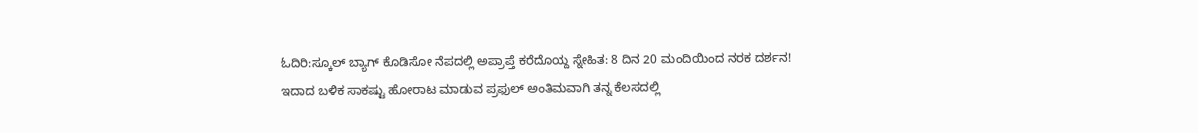ಓದಿರಿ:ಸ್ಕೂಲ್ ಬ್ಯಾಗ್ ಕೊಡಿಸೋ ನೆಪದಲ್ಲಿ ಅಪ್ರಾಪ್ತೆ ಕರೆದೊಯ್ದ ಸ್ನೇಹಿತ: 8 ದಿನ 20 ಮಂದಿಯಿಂದ ನರಕ ದರ್ಶನ!
ಇದಾದ ಬಳಿಕ ಸಾಕಷ್ಟು ಹೋರಾಟ ಮಾಡುವ ಪ್ರಫುಲ್ ಅಂತಿಮವಾಗಿ ತನ್ನ ಕೆಲಸದಲ್ಲಿ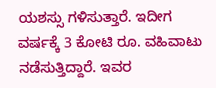ಯಶಸ್ಸು ಗಳಿಸುತ್ತಾರೆ. ಇದೀಗ ವರ್ಷಕ್ಕೆ 3 ಕೋಟಿ ರೂ. ವಹಿವಾಟು ನಡೆಸುತ್ತಿದ್ದಾರೆ. ಇವರ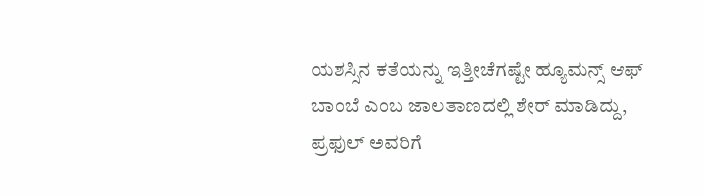ಯಶಸ್ಸಿನ ಕತೆಯನ್ನು ಇತ್ತೀಚೆಗಷ್ಟೇ ಹ್ಯೂಮನ್ಸ್ ಆಫ್ ಬಾಂಬೆ ಎಂಬ ಜಾಲತಾಣದಲ್ಲಿ ಶೇರ್ ಮಾಡಿದ್ದು, ಪ್ರಫುಲ್ ಅವರಿಗೆ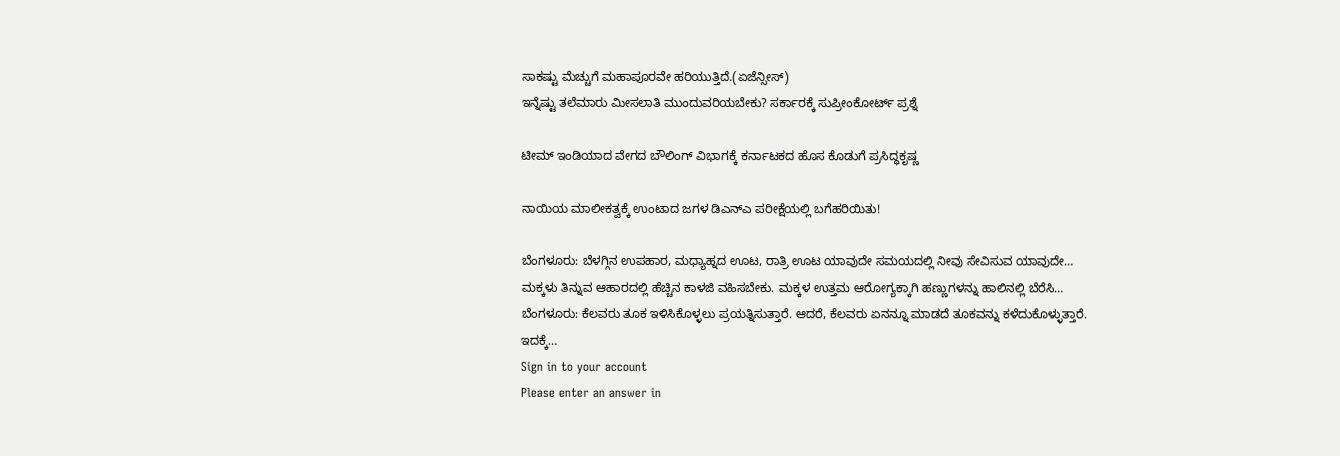ಸಾಕಷ್ಟು ಮೆಚ್ಚುಗೆ ಮಹಾಪೂರವೇ ಹರಿಯುತ್ತಿದೆ.(ಏಜೆನ್ಸೀಸ್)
ಇನ್ನೆಷ್ಟು ತಲೆಮಾರು ಮೀಸಲಾತಿ ಮುಂದುವರಿಯಬೇಕು? ಸರ್ಕಾರಕ್ಕೆ ಸುಪ್ರೀಂಕೋರ್ಟ್ ಪ್ರಶ್ನೆ

ಟೀಮ್ ಇಂಡಿಯಾದ ವೇಗದ ಬೌಲಿಂಗ್ ವಿಭಾಗಕ್ಕೆ ಕರ್ನಾಟಕದ ಹೊಸ ಕೊಡುಗೆ ಪ್ರಸಿದ್ಧಕೃಷ್ಣ

ನಾಯಿಯ ಮಾಲೀಕತ್ವಕ್ಕೆ ಉಂಟಾದ ಜಗಳ ಡಿಎನ್ಎ ಪರೀಕ್ಷೆಯಲ್ಲಿ ಬಗೆಹರಿಯಿತು!

ಬೆಂಗಳೂರು: ಬೆಳಗ್ಗಿನ ಉಪಹಾರ, ಮಧ್ಯಾಹ್ನದ ಊಟ, ರಾತ್ರಿ ಊಟ ಯಾವುದೇ ಸಮಯದಲ್ಲಿ ನೀವು ಸೇವಿಸುವ ಯಾವುದೇ…
ಮಕ್ಕಳು ತಿನ್ನುವ ಆಹಾರದಲ್ಲಿ ಹೆಚ್ಚಿನ ಕಾಳಜಿ ವಹಿಸಬೇಕು. ಮಕ್ಕಳ ಉತ್ತಮ ಆರೋಗ್ಯಕ್ಕಾಗಿ ಹಣ್ಣುಗಳನ್ನು ಹಾಲಿನಲ್ಲಿ ಬೆರೆಸಿ…
ಬೆಂಗಳೂರು: ಕೆಲವರು ತೂಕ ಇಳಿಸಿಕೊಳ್ಳಲು ಪ್ರಯತ್ನಿಸುತ್ತಾರೆ. ಆದರೆ, ಕೆಲವರು ಏನನ್ನೂ ಮಾಡದೆ ತೂಕವನ್ನು ಕಳೆದುಕೊಳ್ಳುತ್ತಾರೆ. ಇದಕ್ಕೆ…
Sign in to your account
Please enter an answer in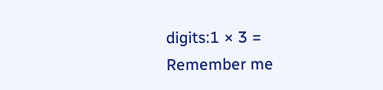digits:1 × 3 =
Remember me